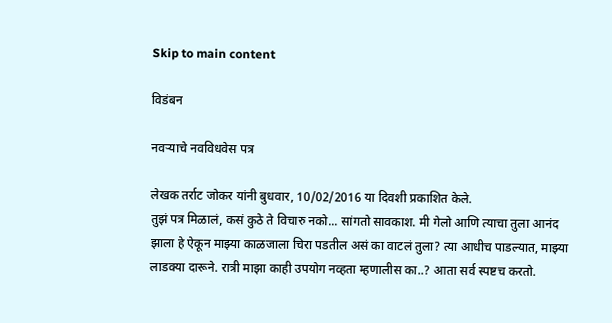Skip to main content

विडंबन

नवर्‍याचे नवविधवेस पत्र

लेखक तर्राट जोकर यांनी बुधवार, 10/02/2016 या दिवशी प्रकाशित केले.
तुझं पत्र मिळालं, कसं कुठे ते विचारु नको... सांगतो सावकाश. मी गेलो आणि त्याचा तुला आनंद झाला हे ऐकून माझ्या काळजाला चिरा पडतील असं का वाटलं तुला? त्या आधीच पाडल्यात, माझ्या लाडक्या दारूने. रात्री माझा काही उपयोग नव्हता म्हणालीस का..? आता सर्व स्पष्टच करतो.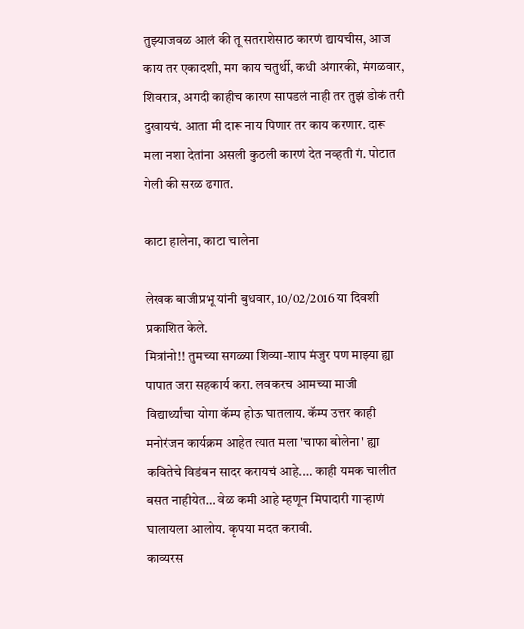तुझ्याजवळ आलं की तू सतराशेसाठ कारणं द्यायचीस, आज काय तर एकादशी, मग काय चतुर्थी, कधी अंगारकी, मंगळवार, शिवरात्र, अगदी काहीच कारण सापडलं नाही तर तुझं डोकं तरी दुखायचं. आता मी दारू नाय पिणार तर काय करणार. दारू मला नशा देतांना असली कुठली कारणं देत नव्हती गं. पोटात गेली की सरळ ढगात.

काटा हालेना, काटा चालेना

लेखक बाजीप्रभू यांनी बुधवार, 10/02/2016 या दिवशी प्रकाशित केले.
मित्रांनो!! तुमच्या सगळ्या शिव्या-शाप मंजुर पण माझ्या ह्या पापात जरा सहकार्य करा. लवकरच आमच्या माजी विद्यार्थ्यांचा योगा कॅम्प होऊ घातलाय. कॅम्प उत्तर काही मनोरंजन कार्यक्रम आहेत त्यात मला 'चाफा बोलेना' ह्या कवितेचे विडंबन सादर करायचं आहे.… काही यमक चालीत बसत नाहीयेत… वेळ कमी आहे म्हणून मिपादारी गाऱ्हाणं घालायला आलोय. कृपया मदत करावी.
काव्यरस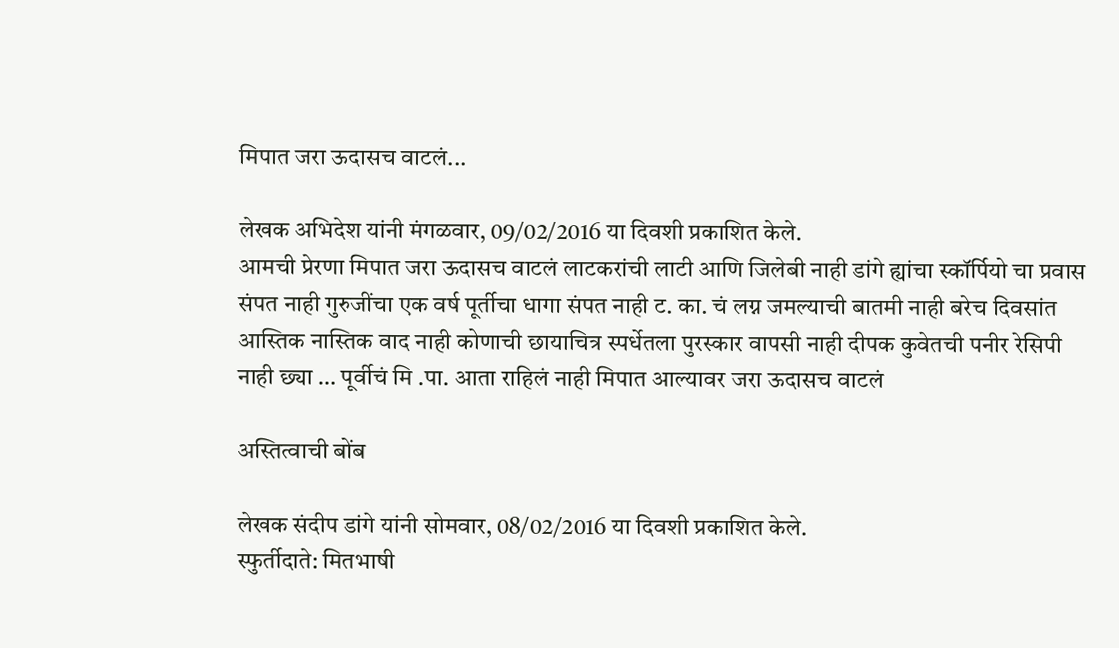मिपात जरा ऊदासच वाटलं...

लेखक अभिदेश यांनी मंगळवार, 09/02/2016 या दिवशी प्रकाशित केले.
आमची प्रेरणा मिपात जरा ऊदासच वाटलं लाटकरांची लाटी आणि जिलेबी नाही डांगे ह्यांचा स्कॉर्पियो चा प्रवास संपत नाही गुरुजींचा एक वर्ष पूर्तीचा धागा संपत नाही ट. का. चं लग्न जमल्याची बातमी नाही बरेच दिवसांत आस्तिक नास्तिक वाद नाही कोणाची छायाचित्र स्पर्धेतला पुरस्कार वापसी नाही दीपक कुवेतची पनीर रेसिपी नाही छ्या … पूर्वीचं मि .पा. आता राहिलं नाही मिपात आल्यावर जरा ऊदासच वाटलं

अस्तित्वाची बोंब

लेखक संदीप डांगे यांनी सोमवार, 08/02/2016 या दिवशी प्रकाशित केले.
स्फुर्तीदाते: मितभाषी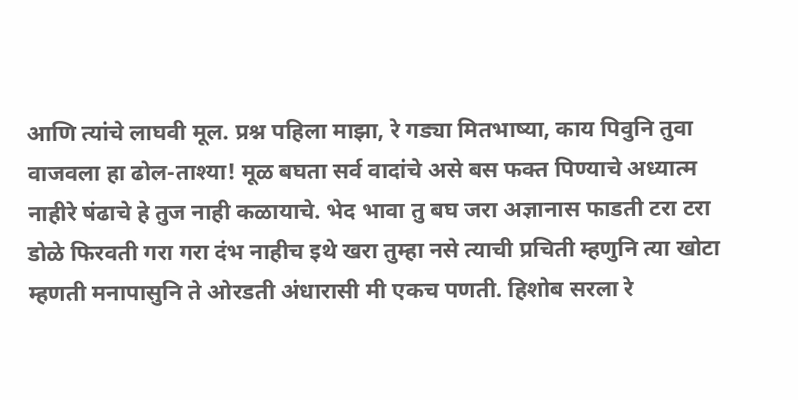आणि त्यांचे लाघवी मूल. प्रश्न पहिला माझा, रे गड्या मितभाष्या, काय पिवुनि तुवा वाजवला हा ढोल-ताश्या! मूळ बघता सर्व वादांचे असे बस फक्त पिण्याचे अध्यात्म नाहीरे षंढाचे हे तुज नाही कळायाचे. भेद भावा तु बघ जरा अज्ञानास फाडती टरा टरा डोळे फिरवती गरा गरा दंभ नाहीच इथे खरा तुम्हा नसे त्याची प्रचिती म्हणुनि त्या खोटा म्हणती मनापासुनि ते ओरडती अंधारासी मी एकच पणती. हिशोब सरला रे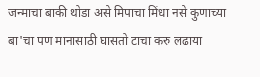जन्माचा बाकी थोडा असे मिपाचा मिंधा नसे कुणाच्या बा'चा पण मानासाठी घासतो टाचा करु लढाया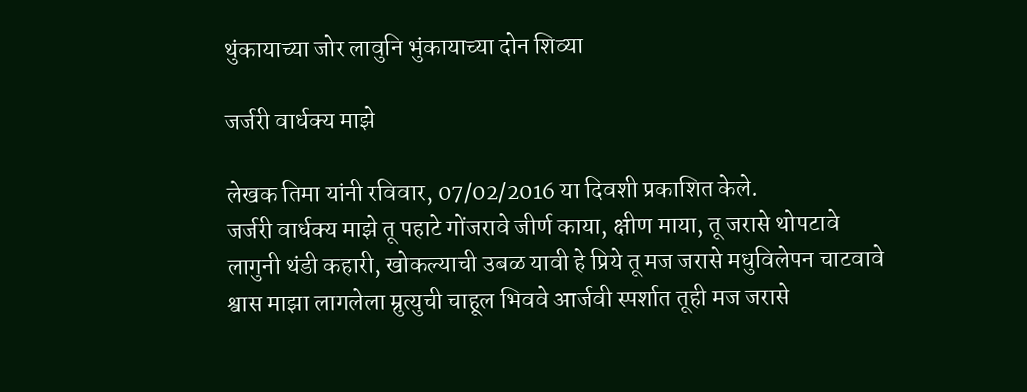थुंकायाच्या जोर लावुनि भुंकायाच्या दोन शिव्या

जर्जरी वार्धक्य माझे

लेखक तिमा यांनी रविवार, 07/02/2016 या दिवशी प्रकाशित केले.
जर्जरी वार्धक्य माझे तू पहाटे गोंजरावे जीर्ण काया, क्षीण माया, तू जरासे थोपटावे लागुनी थंडी कहारी, खोकल्याची उबळ यावी हे प्रिये तू मज जरासे मधुविलेपन चाटवावे श्वास माझा लागलेला म्रुत्युची चाहूल भिववे आर्जवी स्पर्शात तूही मज जरासे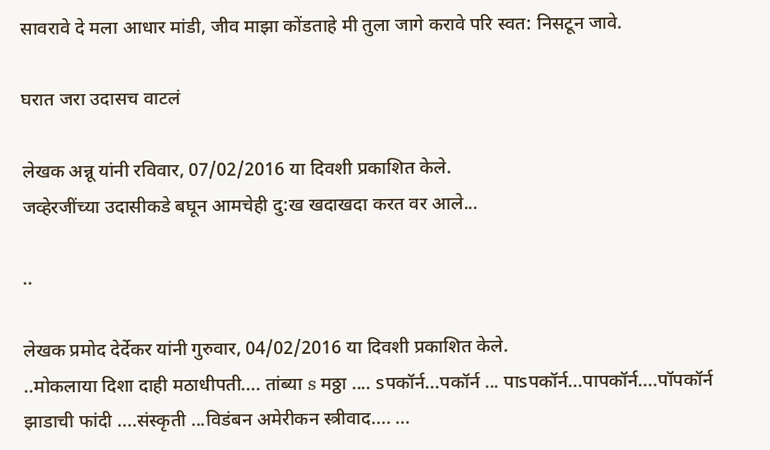सावरावे दे मला आधार मांडी, जीव माझा कोंडताहे मी तुला जागे करावे परि स्वत: निसटून जावे.

घरात जरा उदासच वाटलं

लेखक अन्नू यांनी रविवार, 07/02/2016 या दिवशी प्रकाशित केले.
जव्हेरजींच्या उदासीकडे बघून आमचेही दु:ख खदाखदा करत वर आले...

..

लेखक प्रमोद देर्देकर यांनी गुरुवार, 04/02/2016 या दिवशी प्रकाशित केले.
..मोकलाया दिशा दाही मठाधीपती.... तांब्या s मठ्ठा .... sपकॉर्न...पकॉर्न ... पाsपकॉर्न...पापकॉर्न....पॉपकॉर्न झाडाची फांदी ....संस्कृती ...विडंबन अमेरीकन स्त्रीवाद.... ...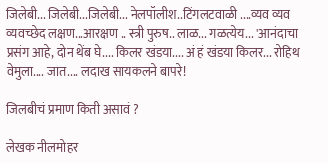जिलेबी... जिलेबी...जिलेबी... नेलपॉलीश..टिंगलटवाळी ....व्यव व्यव व्यवच्छेद लक्षण...आरक्षण .. स्त्री पुरुष.. लाळ... गळत्येय... 'आनंदाचा प्रसंग आहे, दोन थेंब घे.... किलर खंडया.... अं हं खंडया किलर... रोहिथ वेमुला.... जात.... लदाख सायकलने बापरे!

जिलबीचं प्रमाण किती असावं ?

लेखक नीलमोहर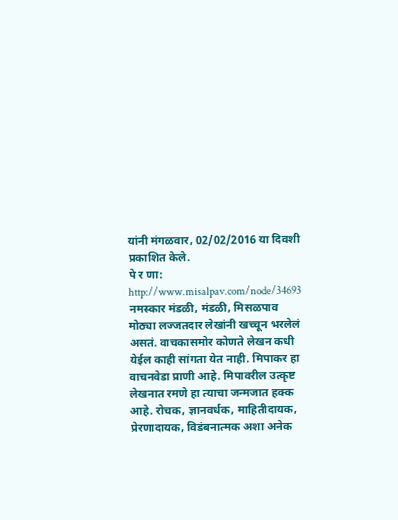यांनी मंगळवार, 02/02/2016 या दिवशी प्रकाशित केले.
पे र णा: http://www.misalpav.com/node/34693 नमस्कार मंडळी, मंडळी, मिसळपाव मोठ्या लज्जतदार लेखांनी खच्चून भरलेलं असतं. वाचकासमोर कोणते लेखन कधी येईल काही सांगता येत नाही. मिपाकर हा वाचनवेडा प्राणी आहे. मिपावरील उत्कृष्ट लेखनात रमणे हा त्याचा जन्मजात हक्क आहे. रोचक, ज्ञानवर्धक, माहितीदायक, प्रेरणादायक, विडंबनात्मक अशा अनेक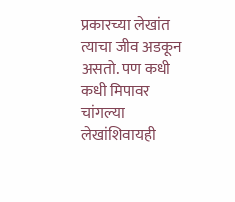प्रकारच्या लेखांत त्याचा जीव अडकून असतो. पण कधी कधी मिपावर चांगल्या लेखांशिवायही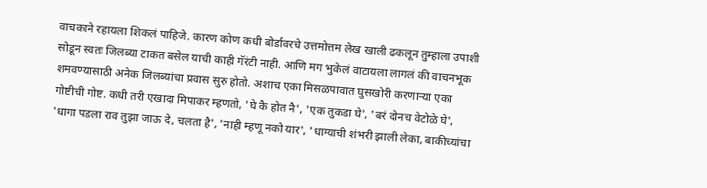वाचकाने रहायला शिकलं पाहिजे. कारण कोण कधी बोर्डावरचे उत्तमोत्तम लेख खाली ढकलून तुम्हाला उपाशी सोडून स्वतः जिलब्या टाकत बसेल याची काही गॅरंटी नाही. आणि मग भुकेलं वाटायला लागलं की वाचनभूक शमवण्यासाठी अनेक जिलब्यांचा प्रवास सुरु होतो. अशाच एका मिसळपावात घुसखोरी करणार्‍या एका गोष्टीची गोष्ट. कधी तरी एखादा मिपाकर म्हणतो, 'घे कै होत नै', 'एक तुकडा घे', 'बरं दोनच वेटोळे घे', 'धागा पडला राव तुझा जाऊ दे, चलता है', 'नाही म्हणू नको यार', 'धाग्याची शंभरी झाली लेका, बाकीच्यांचा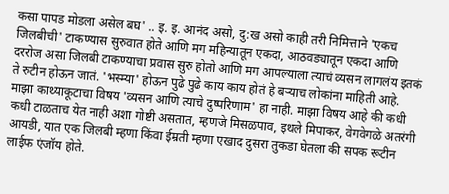कसा पापड मोडला असेल बघ' .. इ. इ. आनंद असो, दु:ख असो काही तरी निमित्ताने 'एकच जिलबीची' टाकण्यास सुरुवात होते आणि मग महिन्यातून एकदा, आठवड्यातून एकदा आणि दररोज असा जिलबी टाकण्याचा प्रवास सुरु होतो आणि मग आपल्याला त्याचं व्यसन लागलंय इतकं ते रुटीन होऊन जातं. 'भस्म्या' होऊन पुढे पुढे काय काय होतं हे बर्‍याच लोकांना माहिती आहे. माझा काथ्याकूटाचा विषय 'व्यसन आणि त्याचे दुष्परिणाम' हा नाही. माझा विषय आहे की कधी कधी टाळताच येत नाही अशा गोष्टी असतात, म्हणजे मिसळपाव, इथले मिपाकर, वेगवेगळे अतरंगी आयडी, यात एक जिलबी म्हणा किंवा ईम्रती म्हणा एखाद दुसरा तुकडा घेतला की सपक रूटीन लाईफ एंजॉय होते.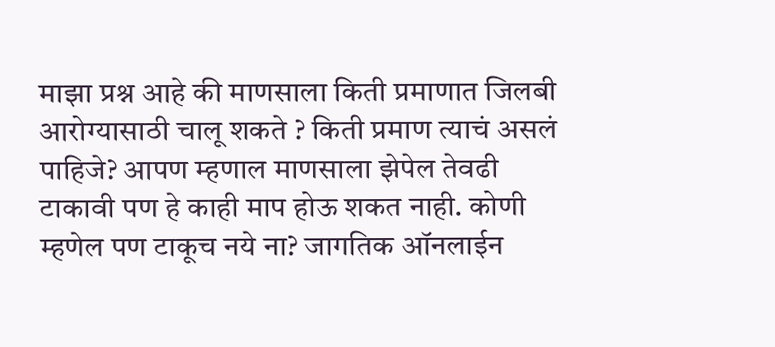माझा प्रश्न आहे की माणसाला किती प्रमाणात जिलबी आरोग्यासाठी चालू शकते ? किती प्रमाण त्याचं असलं पाहिजे? आपण म्हणाल माणसाला झेपेल तेवढी टाकावी पण हे काही माप होऊ शकत नाही. कोणी म्हणेल पण टाकूच नये ना? जागतिक ऑनलाईन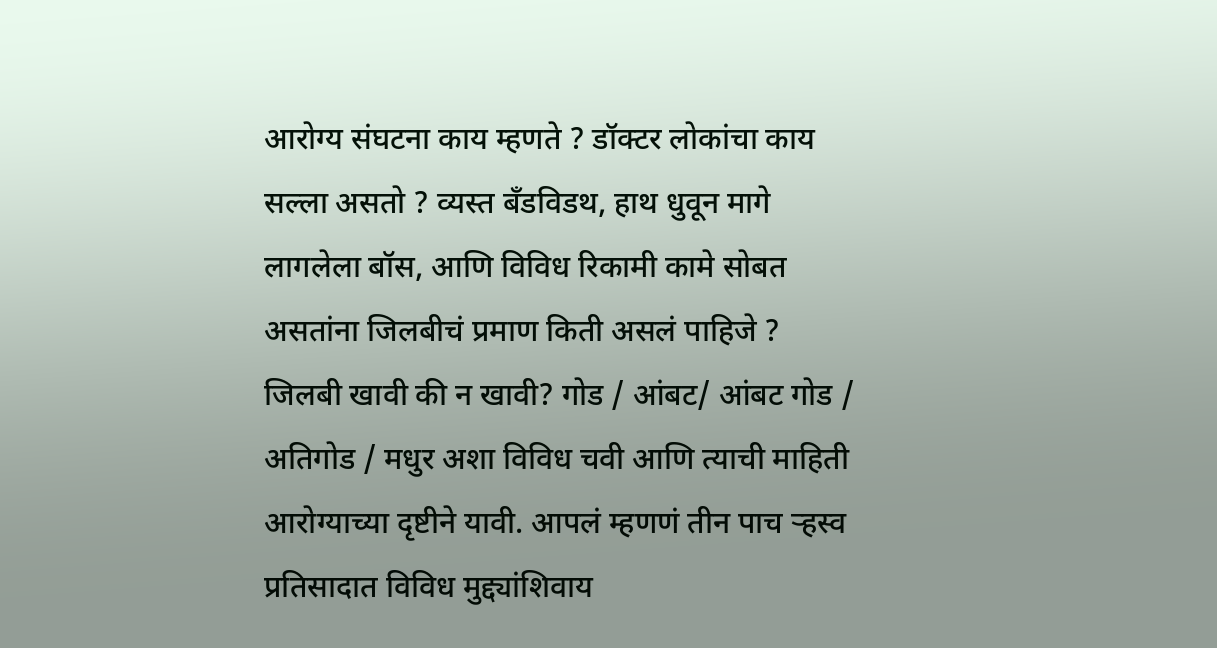आरोग्य संघटना काय म्हणते ? डॉक्टर लोकांचा काय सल्ला असतो ? व्यस्त बँडविडथ, हाथ धुवून मागे लागलेला बॉस, आणि विविध रिकामी कामे सोबत असतांना जिलबीचं प्रमाण किती असलं पाहिजे ? जिलबी खावी की न खावी? गोड / आंबट/ आंबट गोड / अतिगोड / मधुर अशा विविध चवी आणि त्याची माहिती आरोग्याच्या दृष्टीने यावी. आपलं म्हणणं तीन पाच र्‍हस्व प्रतिसादात विविध मुद्द्यांशिवाय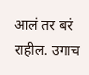आलं तर बरं राहील. उगाच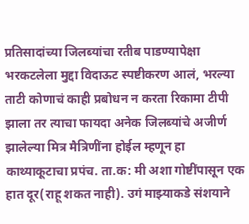प्रतिसादांच्या जिलब्यांचा रतीब पाडण्यापेक्षा भरकटलेला मुद्दा विदाऊट स्पष्टीकरण आलं, भरल्या ताटी कोणाचं काही प्रबोधन न करता रिकामा टीपी झाला तर त्याचा फायदा अनेक जिलब्यांचे अजीर्ण झालेल्या मित्र मैत्रिणींना होईल म्हणून हा काथ्याकूटाचा प्रपंच. ता.क: मी अशा गोष्टींपासून एक हात दूर(राहू शकत नाही). उगं माझ्याकडे संशयाने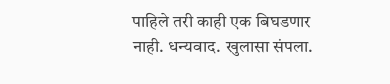पाहिले तरी काही एक बिघडणार नाही. धन्यवाद. खुलासा संपला.